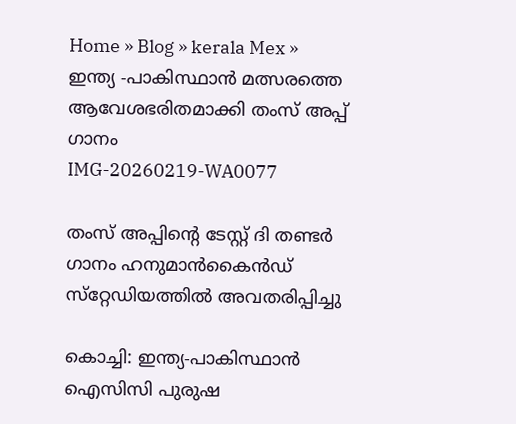Home » Blog » kerala Mex » ഇന്ത്യ -പാകിസ്ഥാന്‍ മത്സരത്തെ ആവേശഭരിതമാക്കി തംസ് അപ്പ് ഗാനം
IMG-20260219-WA0077

തംസ് അപ്പിന്റെ ടേസ്റ്റ് ദി തണ്ടര്‍ ഗാനം ഹനുമാന്‍കൈന്‍ഡ് സ്‌റ്റേഡിയത്തില്‍ അവതരിപ്പിച്ചു

കൊച്ചി: ഇന്ത്യ-പാകിസ്ഥാന്‍ ഐസിസി പുരുഷ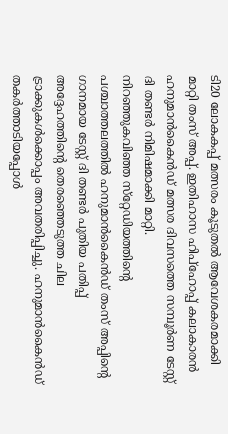ടി20 ലോകകപ്പ് മത്സരം കൂടുതല്‍ ആവേശകരമാക്കി മാറ്റി തംസ് അപ്പ്. ഇതിഹാസ ഹിപ്‌ഹോപ്പ് കലാകാരന്‍ ഹനുമാന്‍കൈന്‍ഡ് മത്സര ദിവസത്തെ സമ്പൂര്‍ണ ടേസ്റ്റ് ദി തണ്ടര്‍ നിമിഷമാക്കി മാറ്റി.
നിറഞ്ഞുകവിഞ്ഞ സ്‌റ്റേഡിയത്തിന്റെ പശ്ചാത്തലത്തില്‍ ഹനുമാന്‍കൈന്‍ഡ് തംസ് അപ്പിന്റെ ഗാനമായ ടേസ്റ്റ് ദി തണ്ടര്‍ പുതിയ പതിപ്പ് അദ്ദേഹത്തിന്റെ തെരഞ്ഞെടുത്ത ചില ട്രാക്കുകള്‍ക്കൊപ്പം അവതരിപ്പിച്ചു. ഹനുമാന്‍കൈന്‍ഡ് തകര്‍ത്താടിയപ്പോള്‍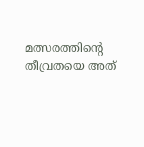മത്സരത്തിന്റെ തീവ്രതയെ അത്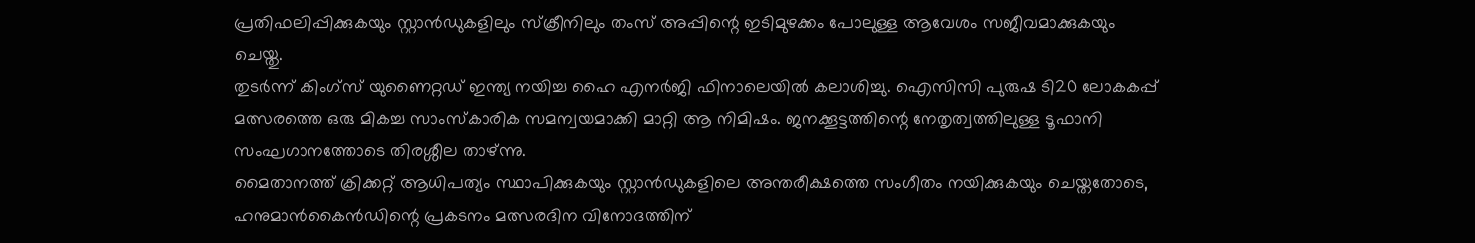പ്രതിഫലിപ്പിക്കുകയും സ്റ്റാന്‍ഡുകളിലും സ്‌ക്രീനിലും തംസ് അപ്പിന്റെ ഇടിമുഴക്കം പോലുള്ള ആവേശം സജീവമാക്കുകയും ചെയ്തു.
തുടര്‍ന്ന് കിംഗ്‌സ് യുണൈറ്റഡ് ഇന്ത്യ നയിച്ച ഹൈ എനര്‍ജി ഫിനാലെയില്‍ കലാശിച്ചു. ഐസിസി പുരുഷ ടി20 ലോകകപ്പ് മത്സരത്തെ ഒരു മികച്ച സാംസ്‌കാരിക സമന്വയമാക്കി മാറ്റി ആ നിമിഷം. ജനക്കൂട്ടത്തിന്റെ നേതൃത്വത്തിലുള്ള ടൂഫാനി സംഘഗാനത്തോടെ തിരശ്ശീല താഴ്ന്നു.
മൈതാനത്ത് ക്രിക്കറ്റ് ആധിപത്യം സ്ഥാപിക്കുകയും സ്റ്റാന്‍ഡുകളിലെ അന്തരീക്ഷത്തെ സംഗീതം നയിക്കുകയും ചെയ്തതോടെ, ഹനുമാന്‍കൈന്‍ഡിന്റെ പ്രകടനം മത്സരദിന വിനോദത്തിന്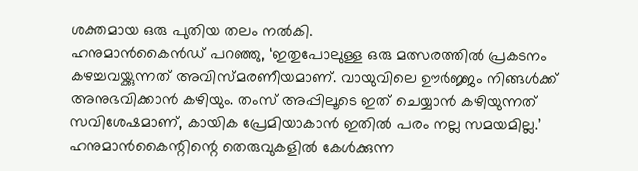ശക്തമായ ഒരു പുതിയ തലം നല്‍കി.
ഹനുമാന്‍കൈന്‍ഡ് പറഞ്ഞു, ‘ഇതുപോലുള്ള ഒരു മത്സരത്തില്‍ പ്രകടനം കഴച്ചവയ്ക്കുന്നത് അവിസ്മരണീയമാണ്. വായുവിലെ ഊര്‍ജ്ജം നിങ്ങള്‍ക്ക് അനുഭവിക്കാന്‍ കഴിയും. തംസ് അപ്പിലൂടെ ഇത് ചെയ്യാന്‍ കഴിയുന്നത് സവിശേഷമാണ്, കായിക പ്രേമിയാകാന്‍ ഇതില്‍ പരം നല്ല സമയമില്ല.’
ഹനുമാന്‍കൈന്റിന്റെ തെരുവുകളില്‍ കേള്‍ക്കുന്ന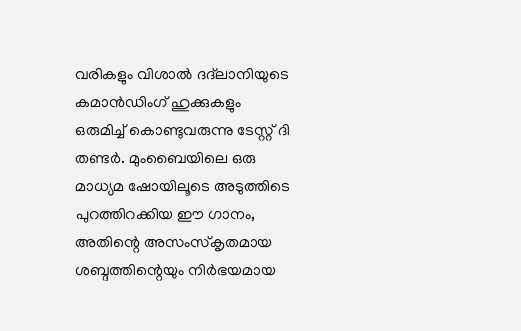വരികളും വിശാല്‍ ദദ്‌ലാനിയുടെ കമാന്‍ഡിംഗ് ഹുക്കുകളും ഒരുമിച്ച് കൊണ്ടുവരുന്നു ടേസ്റ്റ് ദി തണ്ടര്‍. മുംബൈയിലെ ഒരു മാധ്യമ ഷോയിലൂടെ അടുത്തിടെ പുറത്തിറക്കിയ ഈ ഗാനം, അതിന്റെ അസംസ്‌കൃതമായ ശബ്ദത്തിന്റെയും നിര്‍ഭയമായ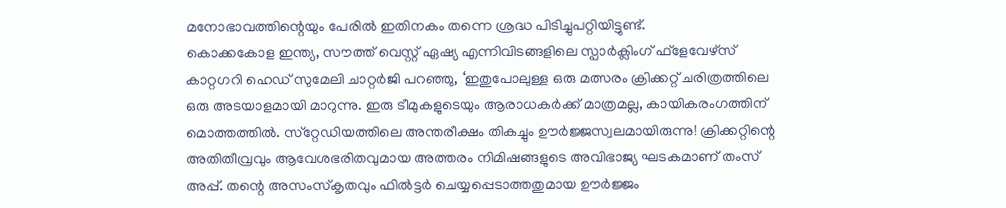മനോഭാവത്തിന്റെയും പേരില്‍ ഇതിനകം തന്നെ ശ്രദ്ധ പിടിച്ചുപറ്റിയിട്ടുണ്ട്.
കൊക്കകോള ഇന്ത്യ, സൗത്ത് വെസ്റ്റ് ഏഷ്യ എന്നിവിടങ്ങളിലെ സ്പാര്‍ക്ലിംഗ് ഫ്‌ളേവേഴ്‌സ് കാറ്റഗറി ഹെഡ് സുമേലി ചാറ്റര്‍ജി പറഞ്ഞു, ‘ഇതുപോലുള്ള ഒരു മത്സരം ക്രിക്കറ്റ് ചരിത്രത്തിലെ ഒരു അടയാളമായി മാറുന്നു. ഇരു ടീമുകളുടെയും ആരാധകര്‍ക്ക് മാത്രമല്ല, കായികരംഗത്തിന് മൊത്തത്തില്‍. സ്‌റ്റേഡിയത്തിലെ അന്തരീക്ഷം തികച്ചും ഊര്‍ജ്ജസ്വലമായിരുന്നു! ക്രിക്കറ്റിന്റെ അതിതീവ്രവും ആവേശഭരിതവുമായ അത്തരം നിമിഷങ്ങളുടെ അവിഭാജ്യ ഘടകമാണ് തംസ് അപ്പ്. തന്റെ അസംസ്‌കൃതവും ഫില്‍ട്ടര്‍ ചെയ്യപ്പെടാത്തതുമായ ഊര്‍ജ്ജം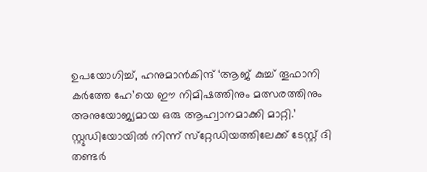ഉപയോഗിച്ച്, ഹനുമാന്‍കിന്ദ് ‘ആജ് കുച്ച് തൂഫാനി കര്‍ത്തേ ഹേ’യെ ഈ നിമിഷത്തിനും മത്സരത്തിനും അനുയോജ്യമായ ഒരു ആഹ്വാനമാക്കി മാറ്റി.’
സ്റ്റുഡിയോയില്‍ നിന്ന് സ്‌റ്റേഡിയത്തിലേക്ക് ടേസ്റ്റ് ദി തണ്ടര്‍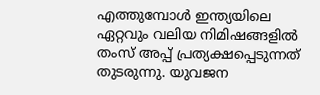എത്തുമ്പോള്‍ ഇന്ത്യയിലെ ഏറ്റവും വലിയ നിമിഷങ്ങളില്‍ തംസ് അപ്പ് പ്രത്യക്ഷപ്പെടുന്നത് തുടരുന്നു. യുവജന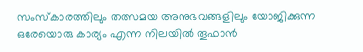സംസ്‌കാരത്തിലും തത്സമയ അനുഭവങ്ങളിലും യോജിക്കുന്ന ഒരേയൊരു കാര്യം എന്ന നിലയില്‍ തൂഫാന്‍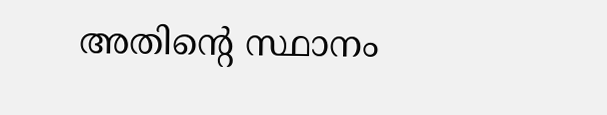അതിന്റെ സ്ഥാനം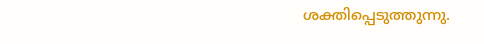ശക്തിപ്പെടുത്തുന്നു.